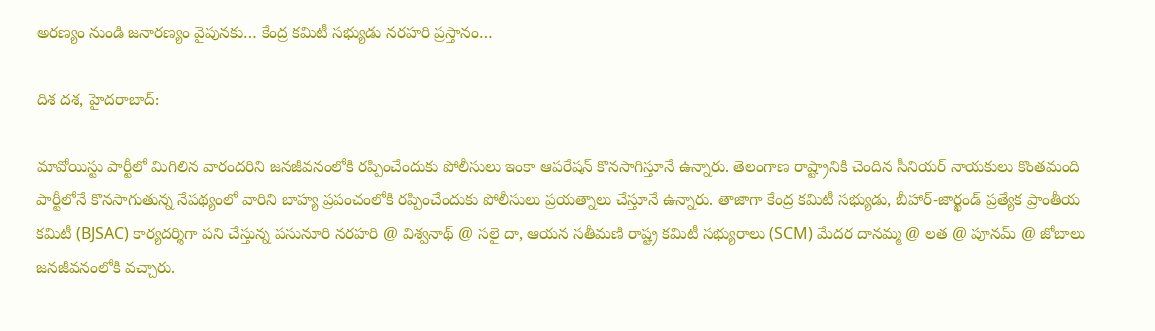అరణ్యం నుండి జనారణ్యం వైపునకు… కేంద్ర కమిటీ సభ్యుడు నరహరి ప్రస్తానం…

దిశ దశ, హైదరాబాద్:

మావోయిస్టు పార్టీలో మిగిలిన వారందరిని జనజీవనంలోకి రప్పించేందుకు పోలీసులు ఇంకా ఆపరేషన్ కొనసాగిస్తూనే ఉన్నారు. తెలంగాణ రాష్ట్రానికి చెందిన సీనియర్ నాయకులు కొంతమంది పార్టీలోనే కొనసాగుతున్న నేపథ్యంలో వారిని బాహ్య ప్రపంచంలోకి రప్పించేందుకు పోలీసులు ప్రయత్నాలు చేస్తూనే ఉన్నారు. తాజాగా కేంద్ర కమిటీ సభ్యుడు, బీహార్-జార్ఖండ్ ప్రత్యేక ప్రాంతీయ కమిటీ (BJSAC) కార్యదర్శిగా పని చేస్తున్న పసునూరి నరహరి @ విశ్వనాథ్ @ సలై దా, ఆయన సతీమణి రాష్ట్ర కమిటీ సభ్యురాలు (SCM) మేదర దానమ్మ @ లత @ పూనమ్ @ జోబాలు జనజీవనంలోకి వచ్చారు.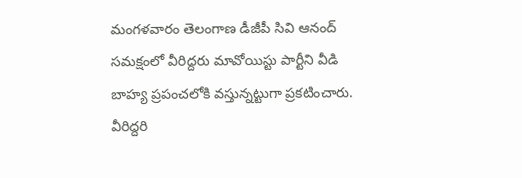మంగళవారం తెలంగాణ డీజీపీ సివి ఆనంద్ సమక్షంలో వీరిద్దరు మావోయిస్టు పార్టీని వీడి బాహ్య ప్రపంచలోకి వస్తున్నట్టుగా ప్రకటించారు. వీరిద్దరి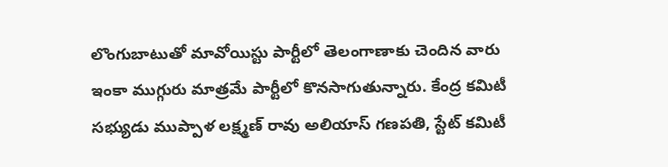లొంగుబాటుతో మావోయిస్టు పార్టీలో తెలంగాణాకు చెందిన వారు ఇంకా ముగ్గురు మాత్రమే పార్టీలో కొనసాగుతున్నారు. కేంద్ర కమిటీ సభ్యుడు ముప్పాళ లక్ష్మణ్ రావు అలియాస్ గణపతి, స్టేట్ కమిటీ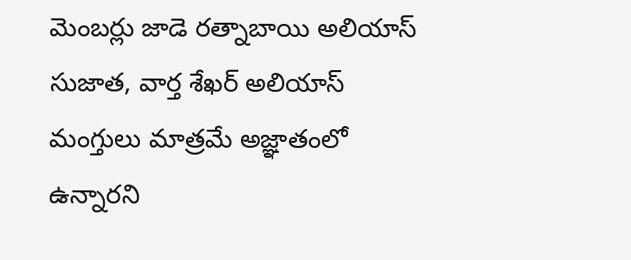మెంబర్లు జాడె రత్నాబాయి అలియాస్ సుజాత, వార్త శేఖర్ అలియాస్ మంగ్తులు మాత్రమే అజ్ఞాతంలో ఉన్నారని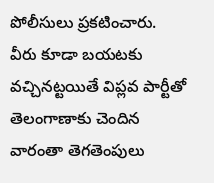పోలీసులు ప్రకటించారు. వీరు కూడా బయటకు వచ్చినట్టయితే విప్లవ పార్టీతో తెలంగాణాకు చెందిన వారంతా తెగతెంపులు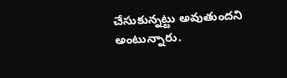చేసుకున్నట్టు అవుతుందని అంటున్నారు.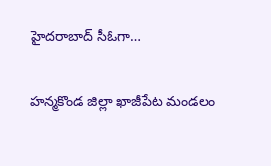హైదరాబాద్ సీఓగా…

హన్మకొండ జిల్లా ఖాజీపేట మండలం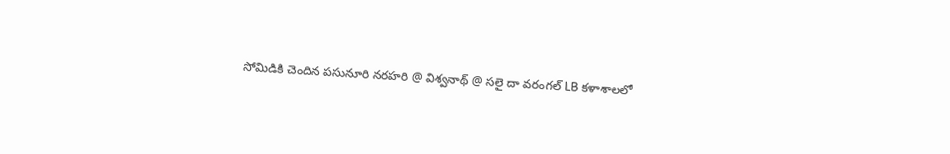సోమిడికి చెందిన పసునూరి నరహరి @ విశ్వనాథ్ @ సలై దా వరంగల్ LB కళాశాలలో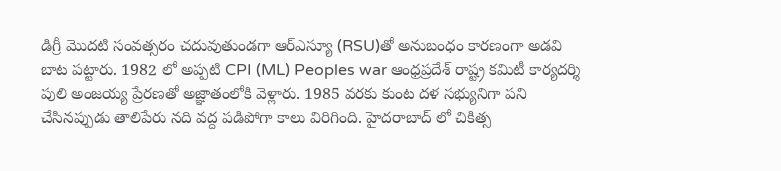డిగ్రీ మొదటి సంవత్సరం చదువుతుండగా ఆర్ఎస్యూ (RSU)తో అనుబంధం కారణంగా అడవి బాట పట్టారు. 1982 లో అప్పటి CPI (ML) Peoples war ఆంధ్రప్రదేశ్ రాష్ట్ర కమిటీ కార్యదర్శి పులి అంజయ్య ప్రేరణతో అజ్ఞాతంలోకి వెళ్లారు. 1985 వరకు కుంట దళ సభ్యునిగా పని చేసినప్పుడు తాలిపేరు నది వద్ద పడిపోగా కాలు విరిగింది. హైదరాబాద్ లో చికిత్స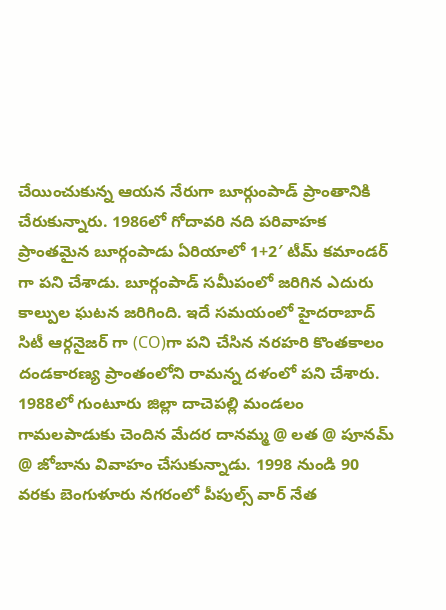చేయించుకున్న ఆయన నేరుగా బూర్గుంపాడ్ ప్రాంతానికి చేరుకున్నారు. 1986లో గోదావరి నది పరివాహక ప్రాంతమైన బూర్గంపాడు ఏరియాలో 1+2′ టీమ్ కమాండర్ గా పని చేశాడు. బూర్గంపాడ్ సమీపంలో జరిగిన ఎదురు కాల్పుల ఘటన జరిగింది. ఇదే సమయంలో హైదరాబాద్ సిటీ ఆర్గనైజర్ గా (CO)గా పని చేసిన నరహరి కొంతకాలం దండకారణ్య ప్రాంతంలోని రామన్న దళంలో పని చేశారు. 1988లో గుంటూరు జిల్లా దాచెపల్లి మండలం గామలపాడుకు చెందిన మేదర దానమ్మ @ లత @ పూనమ్ @ జోబాను వివాహం చేసుకున్నాడు. 1998 నుండి 90 వరకు బెంగుళూరు నగరంలో పీపుల్స్ వార్ నేత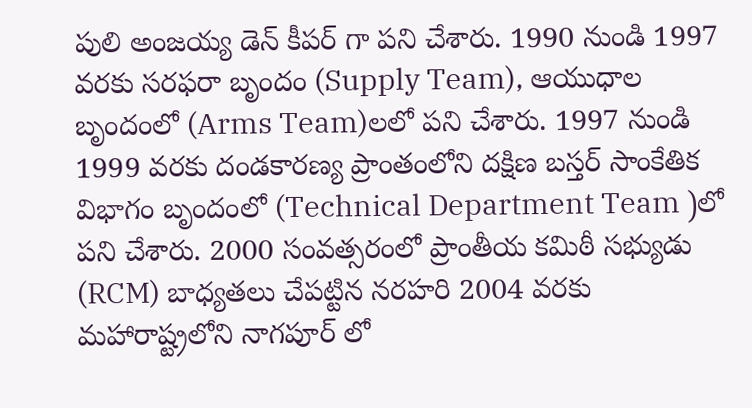పులి అంజయ్య డెన్ కీపర్ గా పని చేశారు. 1990 నుండి 1997 వరకు సరఫరా బృందం (Supply Team), ఆయుధాల బృందంలో (Arms Team)లలో పని చేశారు. 1997 నుండి 1999 వరకు దండకారణ్య ప్రాంతంలోని దక్షిణ బస్తర్ సాంకేతిక విభాగం బృందంలో (Technical Department Team )లో పని చేశారు. 2000 సంవత్సరంలో ప్రాంతీయ కమిఠీ సభ్యుడు (RCM) బాధ్యతలు చేపట్టిన నరహరి 2004 వరకు మహారాష్ట్రలోని నాగపూర్ లో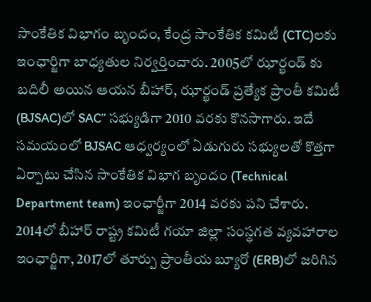సాంకేతిక విభాగం బృందం, కేంద్ర సాంకేతిక కమిటీ (CTC)లకు ఇంఛార్జిగా బాధ్యతుల నిర్వర్తించారు. 2005లో ఝార్ఖండ్ కు బదిలీ అయిన ఆయన బీహార్, ఝార్ఖండ్ ప్రత్యేక ప్రాంతీ కమిటీ (BJSAC)లో SAC” సభ్యుడిగా 2010 వరకు కొనసాగారు. ఇదే సమయంలో BJSAC ఆధ్వర్యంలో ఏడుగురు సభ్యులతో కొత్తగా ఏర్పాటు చేసిన సాంకేతిక విభాగ బృందం (Technical Department team) ఇంఛార్జీగా 2014 వరకు పని చేశారు. 2014లో బీహార్ రాష్ట్ర కమిటీ గయా జిల్లా సంస్థగత వ్యవహారాల ఇంఛార్జిగా, 2017లో తూర్పు ప్రాంతీయ బ్యూరో (ERB)లో జరిగిన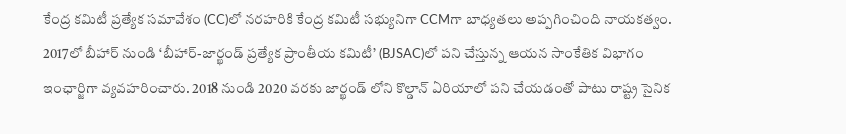కేంద్ర కమిటీ ప్రత్యేక సమావేశం (CC)లో నరహరికి కేంద్ర కమిటీ సభ్యునిగా CCMగా బాధ్యతలు అప్పగించింది నాయకత్వం. 2017లో బీహార్ నుండి ‘బీహార్-జార్ఖండ్ ప్రత్యేక ప్రాంతీయ కమిటీ’ (BJSAC)లో పని చేస్తున్న ఆయన సాంకేతిక విభాగం ఇంఛార్జిగా వ్యవహరించారు. 2018 నుండి 2020 వరకు జార్ఖండ్ లోని కొల్డాన్ ఏరియాలో పని చేయడంతో పాటు రాష్ట్ర సైనిక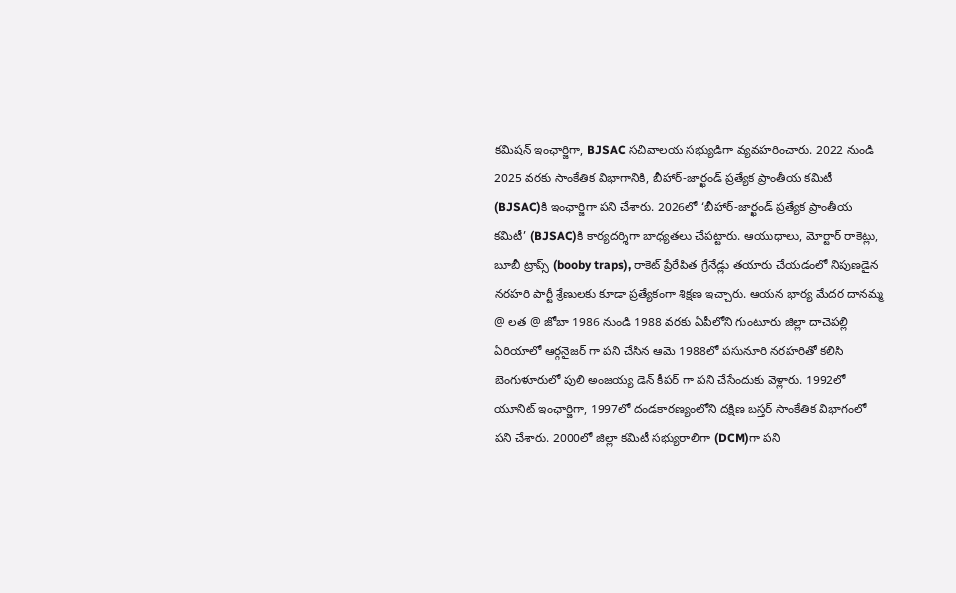కమిషన్ ఇంఛార్జిగా, BJSAC సచివాలయ సభ్యుడిగా వ్యవహరించారు. 2022 నుండి 2025 వరకు సాంకేతిక విభాగానికి, బీహార్-జార్ఖండ్ ప్రత్యేక ప్రాంతీయ కమిటీ (BJSAC)కి ఇంఛార్జిగా పని చేశారు. 2026లో ‘బీహార్-జార్ఖండ్ ప్రత్యేక ప్రాంతీయ కమిటీ’ (BJSAC)కి కార్యదర్శిగా బాధ్యతలు చేపట్టారు. ఆయుధాలు, మోర్టార్ రాకెట్లు, బూబీ ట్రాప్స్ (booby traps), రాకెట్ ప్రేరేపిత గ్రేనేడ్లు తయారు చేయడంలో నిపుణడైన నరహరి పార్టీ శ్రేణులకు కూడా ప్రత్యేకంగా శిక్షణ ఇచ్చారు. ఆయన భార్య మేదర దానమ్మ @ లత @ జోబా 1986 నుండి 1988 వరకు ఏపీలోని గుంటూరు జిల్లా దాచెపల్లి ఏరియాలో ఆర్గనైజర్ గా పని చేసిన ఆమె 1988లో పసునూరి నరహరితో కలిసి బెంగుళూరులో పులి అంజయ్య డెన్ కీపర్ గా పని చేసేందుకు వెళ్లారు. 1992లో యూనిట్ ఇంఛార్జిగా, 1997లో దండకారణ్యంలోని దక్షిణ బస్తర్ సాంకేతిక విభాగంలో పని చేశారు. 2000లో జిల్లా కమిటీ సభ్యురాలిగా (DCM)గా పని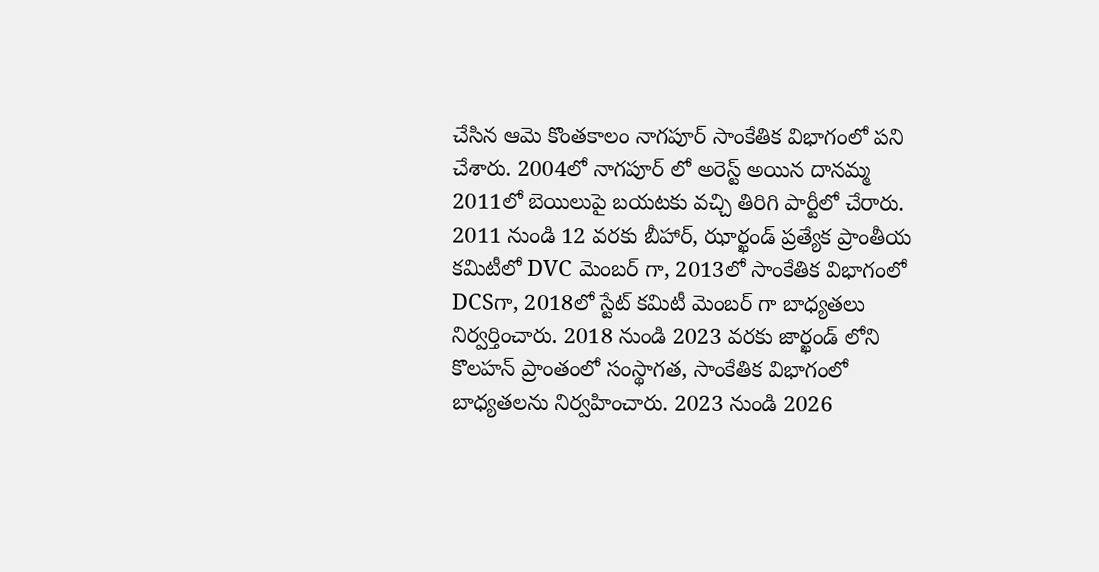చేసిన ఆమె కొంతకాలం నాగపూర్ సాంకేతిక విభాగంలో పని చేశారు. 2004లో నాగపూర్ లో అరెస్ట్ అయిన దానమ్మ 2011లో బెయిలుపై బయటకు వచ్చి తిరిగి పార్టీలో చేరారు. 2011 నుండి 12 వరకు బీహార్, ఝార్ఖండ్ ప్రత్యేక ప్రాంతీయ కమిటీలో DVC మెంబర్ గా, 2013లో సాంకేతిక విభాగంలో DCSగా, 2018లో స్టేట్ కమిటీ మెంబర్ గా బాధ్యతలు నిర్వర్తించారు. 2018 నుండి 2023 వరకు జార్ఖండ్ లోని కొలహన్ ప్రాంతంలో సంస్థాగత, సాంకేతిక విభాగంలో బాధ్యతలను నిర్వహించారు. 2023 నుండి 2026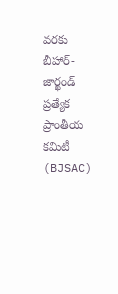వరకు బీహార్-జార్ఖండ్ ప్రత్యేక ప్రాంతీయ కమిటీ (BJSAC)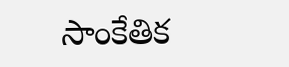సాంకేతిక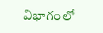విభాగంలో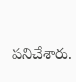పనిచేశారు.